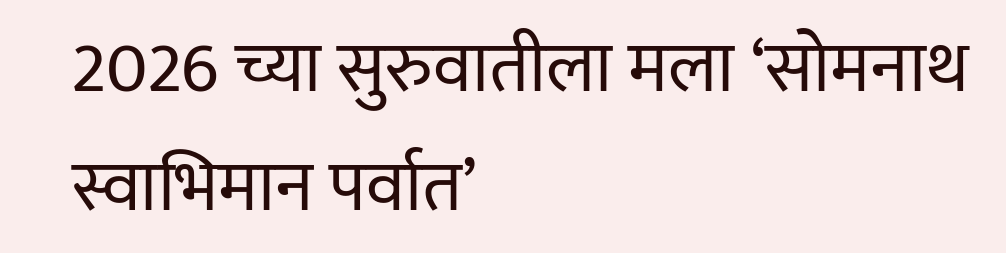2026 च्या सुरुवातीला मला ‘सोमनाथ स्वाभिमान पर्वात’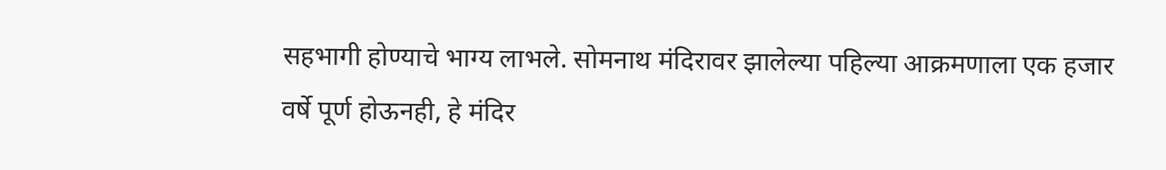सहभागी होण्याचे भाग्य लाभले. सोमनाथ मंदिरावर झालेल्या पहिल्या आक्रमणाला एक हजार वर्षे पूर्ण होऊनही, हे मंदिर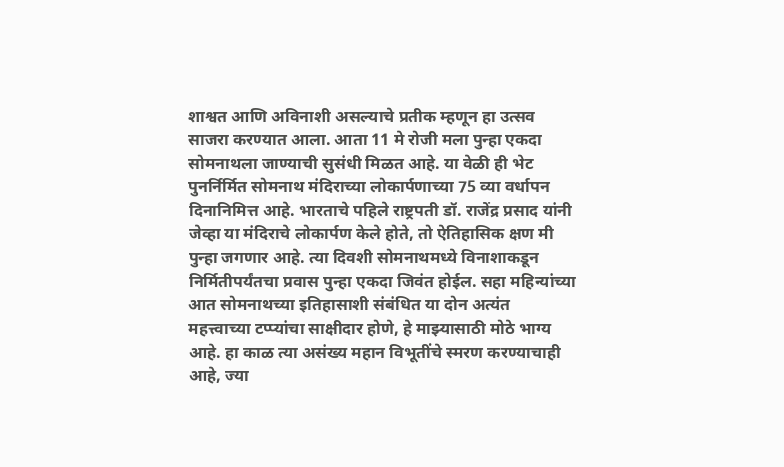शाश्वत आणि अविनाशी असल्याचे प्रतीक म्हणून हा उत्सव साजरा करण्यात आला. आता 11 मे रोजी मला पुन्हा एकदा सोमनाथला जाण्याची सुसंधी मिळत आहे. या वेळी ही भेट पुनर्निर्मित सोमनाथ मंदिराच्या लोकार्पणाच्या 75 व्या वर्धापन दिनानिमित्त आहे. भारताचे पहिले राष्ट्रपती डॉ. राजेंद्र प्रसाद यांनी जेव्हा या मंदिराचे लोकार्पण केले होते, तो ऐतिहासिक क्षण मी पुन्हा जगणार आहे. त्या दिवशी सोमनाथमध्ये विनाशाकडून निर्मितीपर्यंतचा प्रवास पुन्हा एकदा जिवंत होईल. सहा महिन्यांच्या आत सोमनाथच्या इतिहासाशी संबंधित या दोन अत्यंत महत्त्वाच्या टप्प्यांचा साक्षीदार होणे, हे माझ्यासाठी मोठे भाग्य आहे. हा काळ त्या असंख्य महान विभूतींचे स्मरण करण्याचाही आहे, ज्या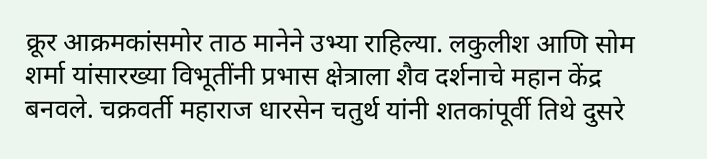क्रूर आक्रमकांसमोर ताठ मानेने उभ्या राहिल्या. लकुलीश आणि सोम शर्मा यांसारख्या विभूतींनी प्रभास क्षेत्राला शैव दर्शनाचे महान केंद्र बनवले. चक्रवर्ती महाराज धारसेन चतुर्थ यांनी शतकांपूर्वी तिथे दुसरे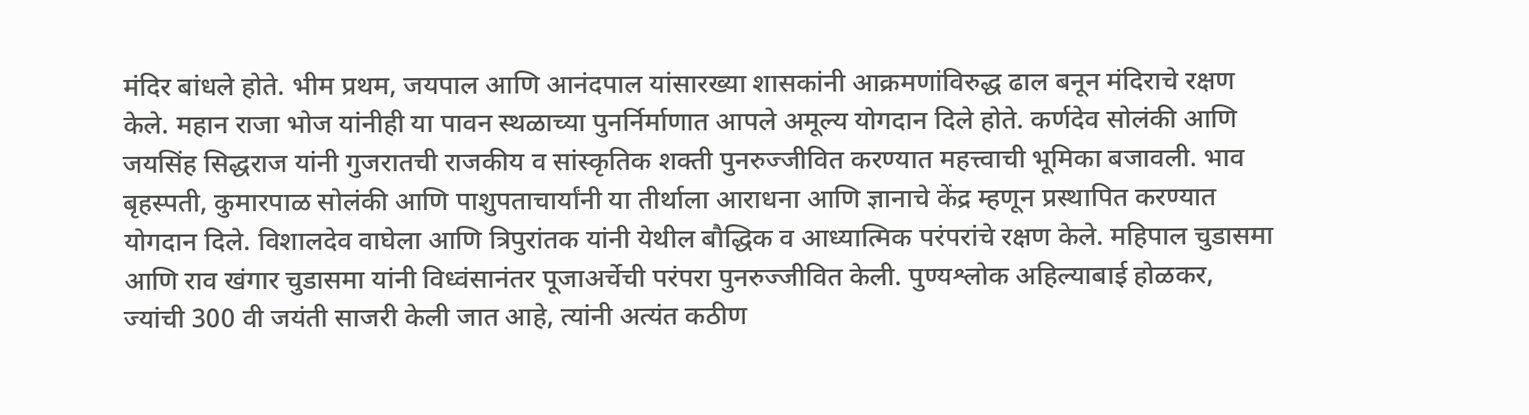मंदिर बांधले होते. भीम प्रथम, जयपाल आणि आनंदपाल यांसारख्या शासकांनी आक्रमणांविरुद्ध ढाल बनून मंदिराचे रक्षण केले. महान राजा भोज यांनीही या पावन स्थळाच्या पुनर्निर्माणात आपले अमूल्य योगदान दिले होते. कर्णदेव सोलंकी आणि जयसिंह सिद्धराज यांनी गुजरातची राजकीय व सांस्कृतिक शक्ती पुनरुज्जीवित करण्यात महत्त्वाची भूमिका बजावली. भाव बृहस्पती, कुमारपाळ सोलंकी आणि पाशुपताचार्यांनी या तीर्थाला आराधना आणि ज्ञानाचे केंद्र म्हणून प्रस्थापित करण्यात योगदान दिले. विशालदेव वाघेला आणि त्रिपुरांतक यांनी येथील बौद्धिक व आध्यात्मिक परंपरांचे रक्षण केले. महिपाल चुडासमा आणि राव खंगार चुडासमा यांनी विध्वंसानंतर पूजाअर्चेची परंपरा पुनरुज्जीवित केली. पुण्यश्लोक अहिल्याबाई होळकर, ज्यांची 300 वी जयंती साजरी केली जात आहे, त्यांनी अत्यंत कठीण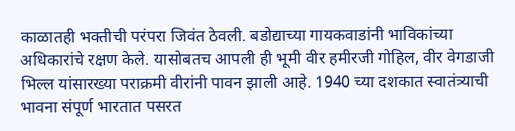काळातही भक्तीची परंपरा जिवंत ठेवली. बडोद्याच्या गायकवाडांनी भाविकांच्या अधिकारांचे रक्षण केले. यासोबतच आपली ही भूमी वीर हमीरजी गोहिल, वीर वेगडाजी भिल्ल यांसारख्या पराक्रमी वीरांनी पावन झाली आहे. 1940 च्या दशकात स्वातंत्र्याची भावना संपूर्ण भारतात पसरत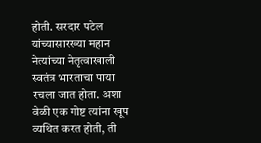होती. सरदार पटेल यांच्यासारख्या महान नेत्यांच्या नेतृत्वाखाली स्वतंत्र भारताचा पाया रचला जात होता. अशा वेळी एक गोष्ट त्यांना खूप व्यथित करत होती, ती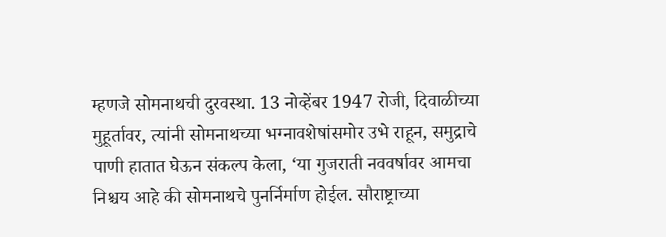म्हणजे सोमनाथची दुरवस्था. 13 नोव्हेंबर 1947 रोजी, दिवाळीच्या मुहूर्तावर, त्यांनी सोमनाथच्या भग्नावशेषांसमोर उभे राहून, समुद्राचे पाणी हातात घेऊन संकल्प केला, ‘या गुजराती नववर्षावर आमचा निश्चय आहे की सोमनाथचे पुनर्निर्माण होईल. सौराष्ट्राच्या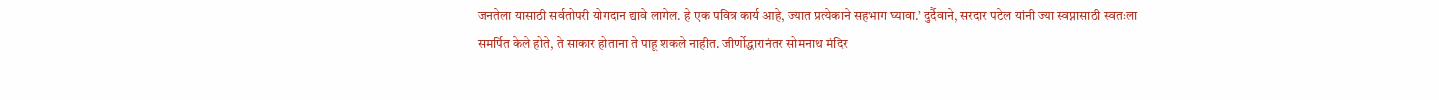जनतेला यासाठी सर्वतोपरी योगदान द्यावे लागेल. हे एक पवित्र कार्य आहे, ज्यात प्रत्येकाने सहभाग घ्यावा.’ दुर्दैवाने, सरदार पटेल यांनी ज्या स्वप्नासाठी स्वतःला समर्पित केले होते, ते साकार होताना ते पाहू शकले नाहीत. जीर्णोद्धारानंतर सोमनाथ मंदिर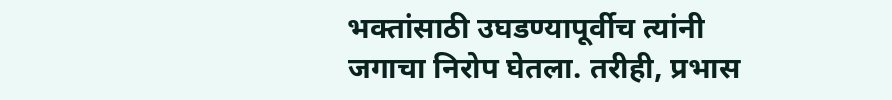भक्तांसाठी उघडण्यापूर्वीच त्यांनी जगाचा निरोप घेतला. तरीही, प्रभास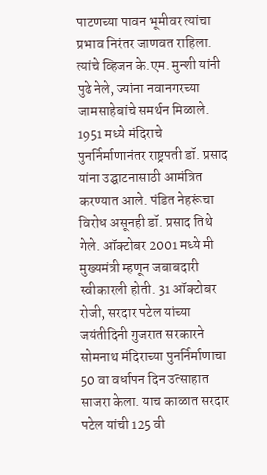पाटणच्या पावन भूमीवर त्यांचा प्रभाव निरंतर जाणवत राहिला. त्यांचे व्हिजन के.एम. मुन्शी यांनी पुढे नेले, ज्यांना नवानगरच्या जामसाहेबांचे समर्थन मिळाले. 1951 मध्ये मंदिराचे पुनर्निर्माणानंतर राष्ट्रपती डॉ. प्रसाद यांना उद्घाटनासाठी आमंत्रित करण्यात आले. पंडित नेहरूंचा विरोध असूनही डॉ. प्रसाद तिथे गेले. ऑक्टोबर 2001 मध्ये मी मुख्यमंत्री म्हणून जबाबदारी स्वीकारली होती. 31 ऑक्टोबर रोजी, सरदार पटेल यांच्या जयंतीदिनी गुजरात सरकारने सोमनाथ मंदिराच्या पुनर्निर्माणाचा 50 वा वर्धापन दिन उत्साहात साजरा केला. याच काळात सरदार पटेल यांची 125 वी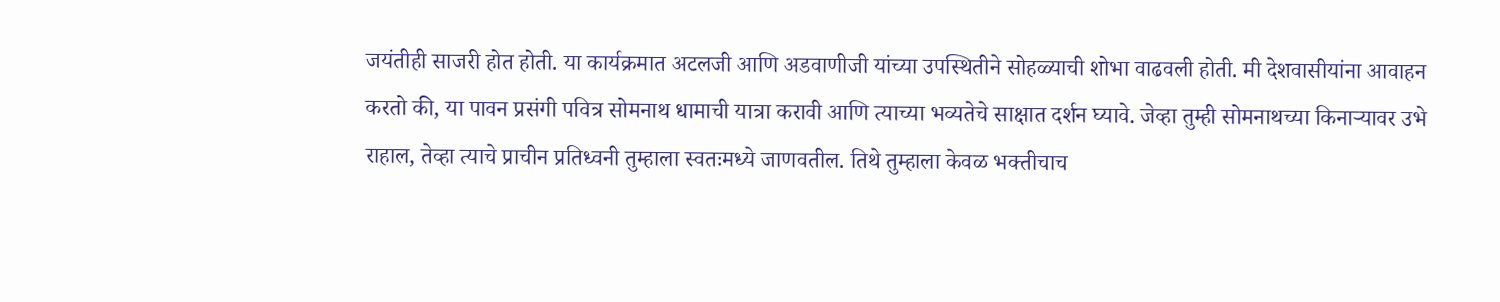जयंतीही साजरी होत होती. या कार्यक्रमात अटलजी आणि अडवाणीजी यांच्या उपस्थितीने सोहळ्याची शोभा वाढवली होती. मी देशवासीयांना आवाहन करतो की, या पावन प्रसंगी पवित्र सोमनाथ धामाची यात्रा करावी आणि त्याच्या भव्यतेचे साक्षात दर्शन घ्यावे. जेव्हा तुम्ही सोमनाथच्या किनाऱ्यावर उभे राहाल, तेव्हा त्याचे प्राचीन प्रतिध्वनी तुम्हाला स्वतःमध्ये जाणवतील. तिथे तुम्हाला केवळ भक्तीचाच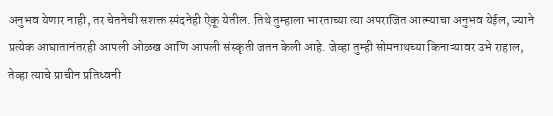अनुभव येणार नाही, तर चेतनेची सशक्त स्पंदनेही ऐकू येतील. तिथे तुम्हाला भारताच्या त्या अपराजित आत्म्याचा अनुभव येईल, ज्याने प्रत्येक आघातानंतरही आपली ओळख आणि आपली संस्कृती जतन केली आहे. जेव्हा तुम्ही सोमनाथच्या किनाऱ्यावर उभे राहाल, तेव्हा त्याचे प्राचीन प्रतिध्वनी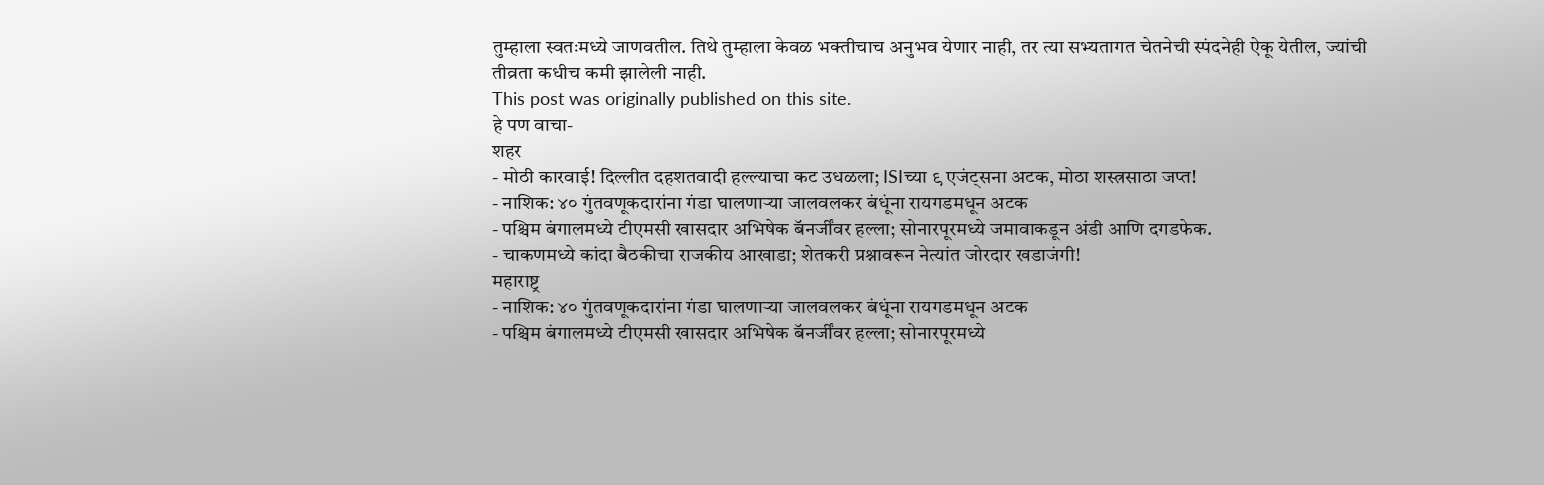तुम्हाला स्वतःमध्ये जाणवतील. तिथे तुम्हाला केवळ भक्तीचाच अनुभव येणार नाही, तर त्या सभ्यतागत चेतनेची स्पंदनेही ऐकू येतील, ज्यांची तीव्रता कधीच कमी झालेली नाही.
This post was originally published on this site.
हे पण वाचा-
शहर
- मोठी कारवाई! दिल्लीत दहशतवादी हल्ल्याचा कट उधळला; ISIच्या ९ एजंट्सना अटक, मोठा शस्त्रसाठा जप्त!
- नाशिक: ४० गुंतवणूकदारांना गंडा घालणाऱ्या जालवलकर बंधूंना रायगडमधून अटक
- पश्चिम बंगालमध्ये टीएमसी खासदार अभिषेक बॅनर्जींवर हल्ला; सोनारपूरमध्ये जमावाकडून अंडी आणि दगडफेक.
- चाकणमध्ये कांदा बैठकीचा राजकीय आखाडा; शेतकरी प्रश्नावरून नेत्यांत जोरदार खडाजंगी!
महाराष्ट्र
- नाशिक: ४० गुंतवणूकदारांना गंडा घालणाऱ्या जालवलकर बंधूंना रायगडमधून अटक
- पश्चिम बंगालमध्ये टीएमसी खासदार अभिषेक बॅनर्जींवर हल्ला; सोनारपूरमध्ये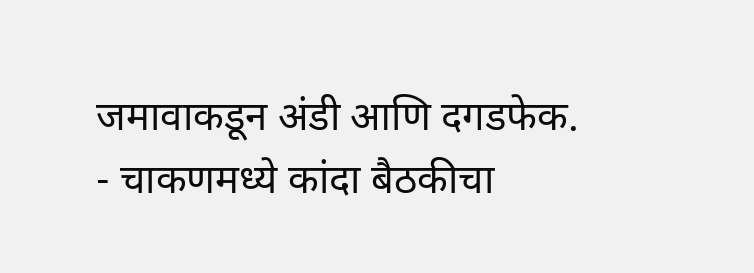जमावाकडून अंडी आणि दगडफेक.
- चाकणमध्ये कांदा बैठकीचा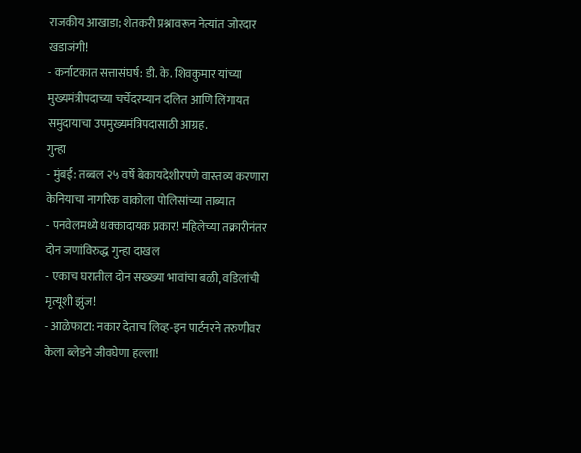राजकीय आखाडा; शेतकरी प्रश्नावरून नेत्यांत जोरदार खडाजंगी!
- कर्नाटकात सत्तासंघर्ष: डी. के. शिवकुमार यांच्या मुख्यमंत्रीपदाच्या चर्चेदरम्यान दलित आणि लिंगायत समुदायाचा उपमुख्यमंत्रिपदासाठी आग्रह.
गुन्हा
- मुंबई: तब्बल २५ वर्षे बेकायदेशीरपणे वास्तव्य करणारा केनियाचा नागरिक वाकोला पोलिसांच्या ताब्यात
- पनवेलमध्ये धक्कादायक प्रकार! महिलेच्या तक्रारीनंतर दोन जणांविरुद्ध गुन्हा दाखल
- एकाच घरातील दोन सख्ख्या भावांचा बळी, वडिलांची मृत्यूशी झुंज!
- आळेफाटा: नकार देताच लिव्ह-इन पार्टनरने तरुणीवर केला ब्लेडने जीवघेणा हल्ला!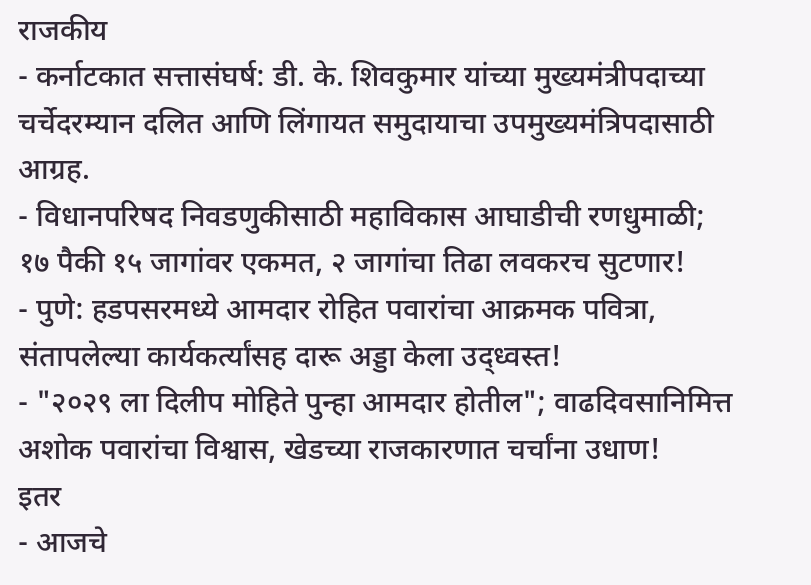राजकीय
- कर्नाटकात सत्तासंघर्ष: डी. के. शिवकुमार यांच्या मुख्यमंत्रीपदाच्या चर्चेदरम्यान दलित आणि लिंगायत समुदायाचा उपमुख्यमंत्रिपदासाठी आग्रह.
- विधानपरिषद निवडणुकीसाठी महाविकास आघाडीची रणधुमाळी; १७ पैकी १५ जागांवर एकमत, २ जागांचा तिढा लवकरच सुटणार!
- पुणे: हडपसरमध्ये आमदार रोहित पवारांचा आक्रमक पवित्रा, संतापलेल्या कार्यकर्त्यांसह दारू अड्डा केला उद्ध्वस्त!
- "२०२९ ला दिलीप मोहिते पुन्हा आमदार होतील"; वाढदिवसानिमित्त अशोक पवारांचा विश्वास, खेडच्या राजकारणात चर्चांना उधाण!
इतर
- आजचे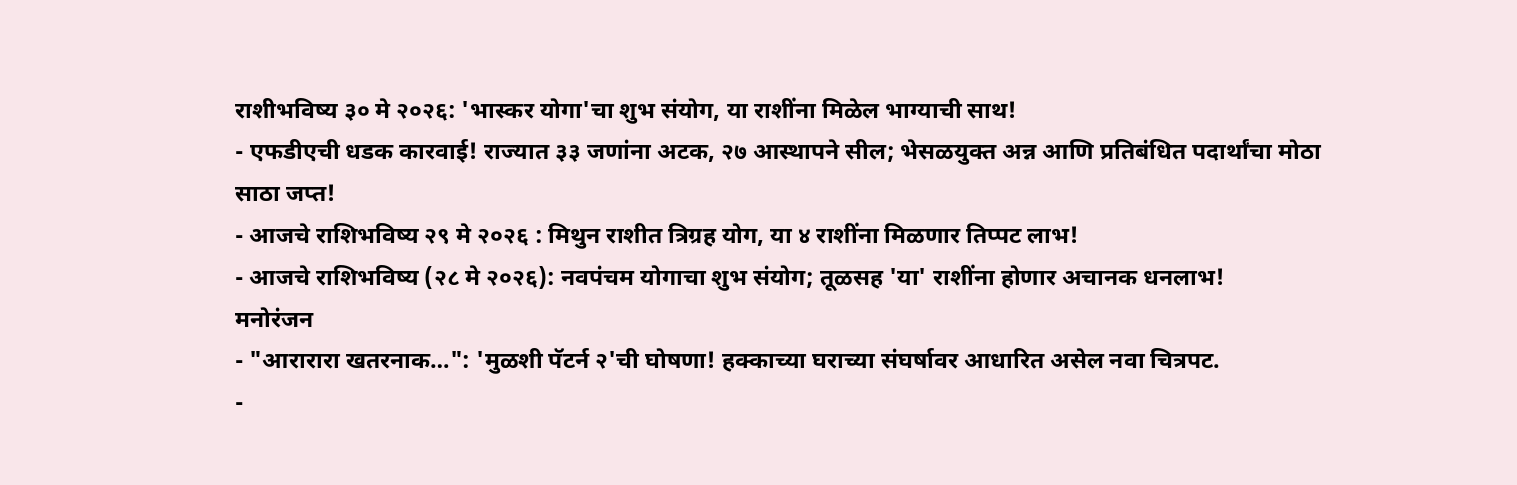राशीभविष्य ३० मे २०२६: 'भास्कर योगा'चा शुभ संयोग, या राशींना मिळेल भाग्याची साथ!
- एफडीएची धडक कारवाई! राज्यात ३३ जणांना अटक, २७ आस्थापने सील; भेसळयुक्त अन्न आणि प्रतिबंधित पदार्थांचा मोठा साठा जप्त!
- आजचे राशिभविष्य २९ मे २०२६ : मिथुन राशीत त्रिग्रह योग, या ४ राशींना मिळणार तिप्पट लाभ!
- आजचे राशिभविष्य (२८ मे २०२६): नवपंचम योगाचा शुभ संयोग; तूळसह 'या' राशींना होणार अचानक धनलाभ!
मनोरंजन
- "आरारारा खतरनाक…": 'मुळशी पॅटर्न २'ची घोषणा! हक्काच्या घराच्या संघर्षावर आधारित असेल नवा चित्रपट.
-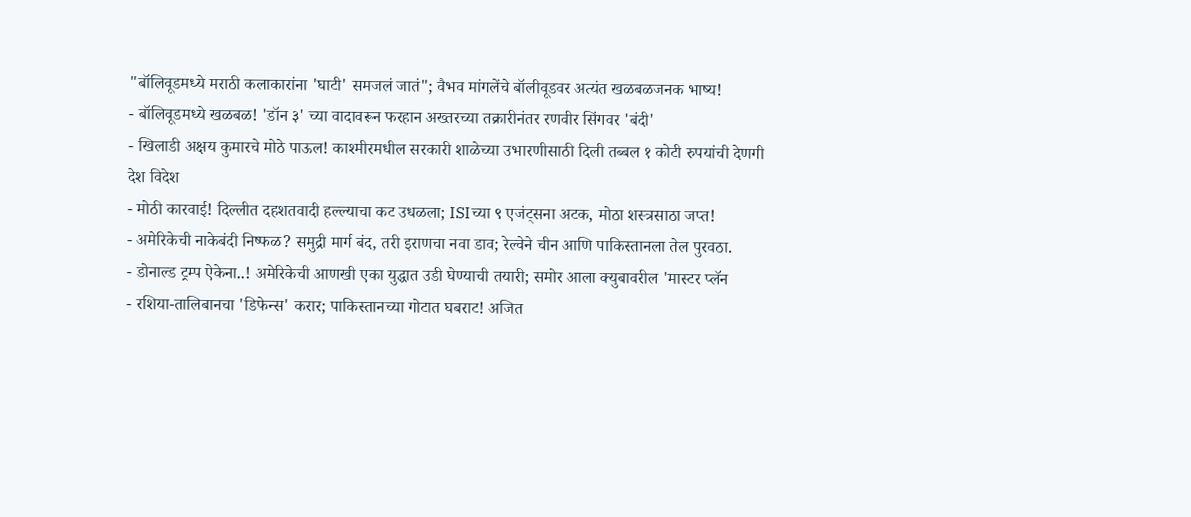"बॉलिवूडमध्ये मराठी कलाकारांना 'घाटी' समजलं जातं"; वैभव मांगलेंचे बॉलीवूडवर अत्यंत खळबळजनक भाष्य!
- बॉलिवूडमध्ये खळबळ! 'डॉन ३' च्या वादावरून फरहान अख्तरच्या तक्रारीनंतर रणवीर सिंगवर 'बंदी'
- खिलाडी अक्षय कुमारचे मोठे पाऊल! काश्मीरमधील सरकारी शाळेच्या उभारणीसाठी दिली तब्बल १ कोटी रुपयांची देणगी
देश विदेश
- मोठी कारवाई! दिल्लीत दहशतवादी हल्ल्याचा कट उधळला; ISIच्या ९ एजंट्सना अटक, मोठा शस्त्रसाठा जप्त!
- अमेरिकेची नाकेबंदी निष्फळ? समुद्री मार्ग बंद, तरी इराणचा नवा डाव; रेल्वेने चीन आणि पाकिस्तानला तेल पुरवठा.
- डोनाल्ड ट्रम्प ऐकेना..! अमेरिकेची आणखी एका युद्धात उडी घेण्याची तयारी; समोर आला क्युबावरील 'मास्टर प्लॅन
- रशिया-तालिबानचा 'डिफेन्स' करार; पाकिस्तानच्या गोटात घबराट! अजित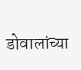डोवालांच्या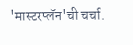'मास्टरप्लॅन'ची चर्चा.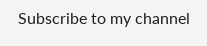Subscribe to my channel